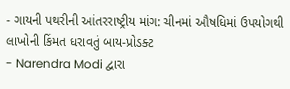- ગાયની પથરીની આંતરરાષ્ટ્રીય માંગ: ચીનમાં ઔષધિમાં ઉપયોગથી લાખોની કિંમત ધરાવતું બાય-પ્રોડક્ટ
- Narendra Modi દ્વારા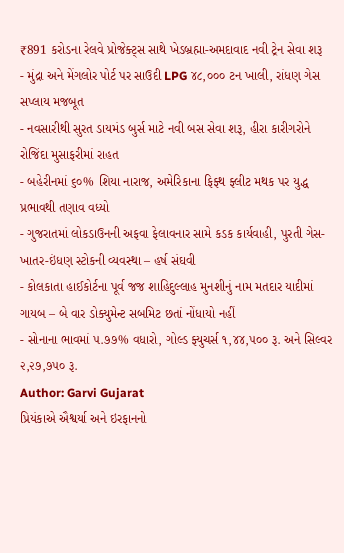₹891 કરોડના રેલવે પ્રોજેક્ટ્સ સાથે ખેડબ્રહ્મા-અમદાવાદ નવી ટ્રેન સેવા શરૂ
- મુંદ્રા અને મેંગલોર પોર્ટ પર સાઉદી LPG ૪૮,૦૦૦ ટન ખાલી, રાંધણ ગેસ સપ્લાય મજબૂત
- નવસારીથી સુરત ડાયમંડ બુર્સ માટે નવી બસ સેવા શરૂ, હીરા કારીગરોને રોજિંદા મુસાફરીમાં રાહત
- બહેરીનમાં ૬૦% શિયા નારાજ, અમેરિકાના ફિફ્થ ફ્લીટ મથક પર યુદ્ધ પ્રભાવથી તણાવ વધ્યો
- ગુજરાતમાં લોકડાઉનની અફવા ફેલાવનાર સામે કડક કાર્યવાહી, પુરતી ગેસ-ખાતર-ઇંધણ સ્ટોકની વ્યવસ્થા – હર્ષ સંઘવી
- કોલકાતા હાઈકોર્ટના પૂર્વ જજ શાહિદુલ્લાહ મુનશીનું નામ મતદાર યાદીમાં ગાયબ – બે વાર ડોક્યુમેન્ટ સબમિટ છતાં નોંધાયો નહીં
- સોનાના ભાવમાં ૫.૭૭% વધારો, ગોલ્ડ ફ્યુચર્સ ૧,૪૪,૫૦૦ રૂ. અને સિલ્વર ૨,૨૭,૭૫૦ રૂ.
Author: Garvi Gujarat
પ્રિયંકાએ ઐશ્વર્યા અને ઇરફાનનો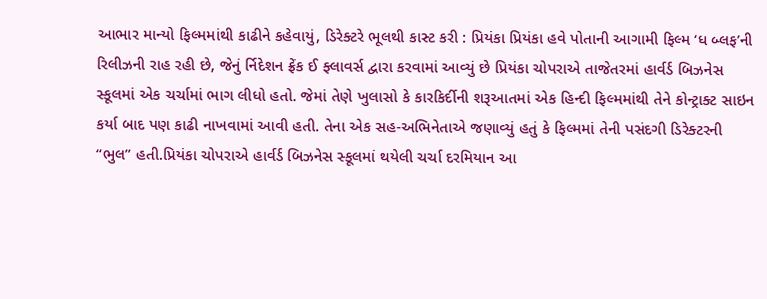આભાર માન્યો ફિલ્મમાંથી કાઢીને કહેવાયું, ડિરેક્ટરે ભૂલથી કાસ્ટ કરી : પ્રિયંકા પ્રિયંકા હવે પોતાની આગામી ફિલ્મ ‘ધ બ્લફ’ની રિલીઝની રાહ રહી છે, જેનું ર્નિદેશન ફ્રેંક ઈ ફ્લાવર્સ દ્વારા કરવામાં આવ્યું છે પ્રિયંકા ચોપરાએ તાજેતરમાં હાર્વર્ડ બિઝનેસ સ્કૂલમાં એક ચર્ચામાં ભાગ લીધો હતો. જેમાં તેણે ખુલાસો કે કારકિર્દીની શરૂઆતમાં એક હિન્દી ફિલ્મમાંથી તેને કોન્ટ્રાક્ટ સાઇન કર્યા બાદ પણ કાઢી નાખવામાં આવી હતી. તેના એક સહ-અભિનેતાએ જણાવ્યું હતું કે ફિલ્મમાં તેની પસંદગી ડિરેક્ટરની “ભુલ” હતી.પ્રિયંકા ચોપરાએ હાર્વર્ડ બિઝનેસ સ્કૂલમાં થયેલી ચર્ચા દરમિયાન આ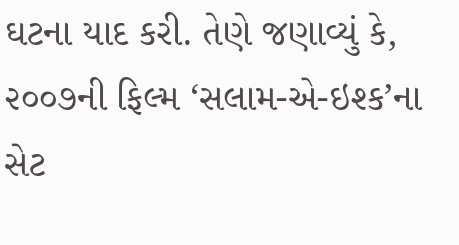ઘટના યાદ કરી. તેણે જણાવ્યું કે, ૨૦૦૭ની ફિલ્મ ‘સલામ-એ-ઇશ્ક’ના સેટ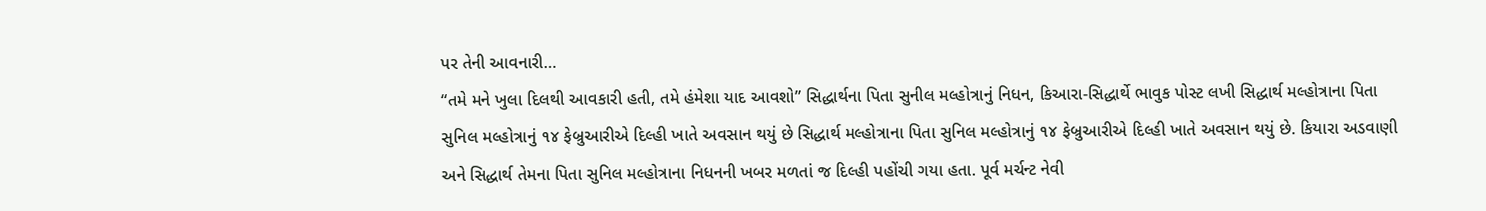પર તેની આવનારી…
“તમે મને ખુલા દિલથી આવકારી હતી, તમે હંમેશા યાદ આવશો” સિદ્ધાર્થના પિતા સુનીલ મલ્હોત્રાનું નિધન, કિઆરા-સિદ્ધાર્થે ભાવુક પોસ્ટ લખી સિદ્ધાર્થ મલ્હોત્રાના પિતા સુનિલ મલ્હોત્રાનું ૧૪ ફેબ્રુઆરીએ દિલ્હી ખાતે અવસાન થયું છે સિદ્ધાર્થ મલ્હોત્રાના પિતા સુનિલ મલ્હોત્રાનું ૧૪ ફેબ્રુઆરીએ દિલ્હી ખાતે અવસાન થયું છે. કિયારા અડવાણી અને સિદ્ધાર્થ તેમના પિતા સુનિલ મલ્હોત્રાના નિધનની ખબર મળતાં જ દિલ્હી પહોંચી ગયા હતા. પૂર્વ મર્ચન્ટ નેવી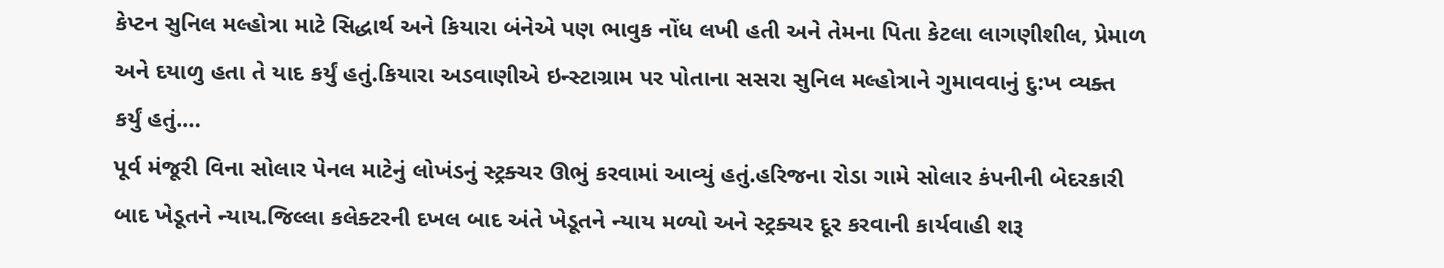કેપ્ટન સુનિલ મલ્હોત્રા માટે સિદ્ધાર્થ અને કિયારા બંનેએ પણ ભાવુક નોંધ લખી હતી અને તેમના પિતા કેટલા લાગણીશીલ, પ્રેમાળ અને દયાળુ હતા તે યાદ કર્યું હતું.કિયારા અડવાણીએ ઇન્સ્ટાગ્રામ પર પોતાના સસરા સુનિલ મલ્હોત્રાને ગુમાવવાનું દુ:ખ વ્યક્ત કર્યું હતું.…
પૂર્વ મંજૂરી વિના સોલાર પેનલ માટેનું લોખંડનું સ્ટ્રક્ચર ઊભું કરવામાં આવ્યું હતું.હરિજના રોડા ગામે સોલાર કંપનીની બેદરકારી બાદ ખેડૂતને ન્યાય.જિલ્લા કલેક્ટરની દખલ બાદ અંતે ખેડૂતને ન્યાય મળ્યો અને સ્ટ્રક્ચર દૂર કરવાની કાર્યવાહી શરૂ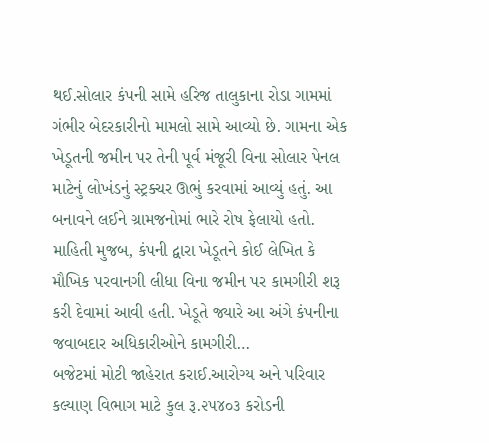થઈ.સોલાર કંપની સામે હરિજ તાલુકાના રોડા ગામમાં ગંભીર બેદરકારીનો મામલો સામે આવ્યો છે. ગામના એક ખેડૂતની જમીન પર તેની પૂર્વ મંજૂરી વિના સોલાર પેનલ માટેનું લોખંડનું સ્ટ્રક્ચર ઊભું કરવામાં આવ્યું હતું. આ બનાવને લઈને ગ્રામજનોમાં ભારે રોષ ફેલાયો હતો. માહિતી મુજબ, કંપની દ્વારા ખેડૂતને કોઈ લેખિત કે મૌખિક પરવાનગી લીધા વિના જમીન પર કામગીરી શરૂ કરી દેવામાં આવી હતી. ખેડૂતે જ્યારે આ અંગે કંપનીના જવાબદાર અધિકારીઓને કામગીરી…
બજેટમાં મોટી જાહેરાત કરાઈ.આરોગ્ય અને પરિવાર કલ્યાણ વિભાગ માટે કુલ રૂ.૨૫૪૦૩ કરોડની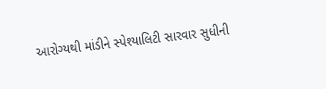આરોગ્યથી માંડીને સ્પેશ્યાલિટી સારવાર સુધીની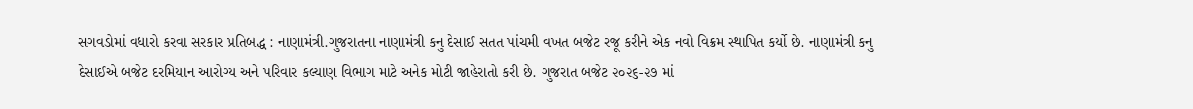સગવડોમાં વધારો કરવા સરકાર પ્રતિબદ્ધ : નાણામંત્રી.ગુજરાતના નાણામંત્રી કનુ દેસાઈ સતત પાંચમી વખત બજેટ રજૂ કરીને એક નવો વિક્રમ સ્થાપિત કર્યો છે. નાણામંત્રી કનુ દેસાઈએ બજેટ દરમિયાન આરોગ્ય અને પરિવાર કલ્યાણ વિભાગ માટે અનેક મોટી જાહેરાતો કરી છે. ગુજરાત બજેટ ૨૦૨૬-૨૭ માં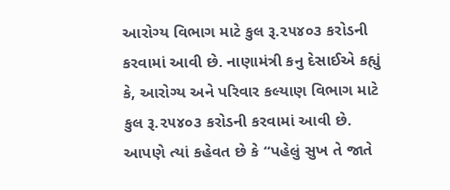આરોગ્ય વિભાગ માટે કુલ રૂ.૨૫૪૦૩ કરોડની કરવામાં આવી છે. નાણામંત્રી કનુ દેસાઈએ કહ્યું કે, આરોગ્ય અને પરિવાર કલ્યાણ વિભાગ માટે કુલ રૂ.૨૫૪૦૩ કરોડની કરવામાં આવી છે. આપણે ત્યાં કહેવત છે કે “પહેલું સુખ તે જાતે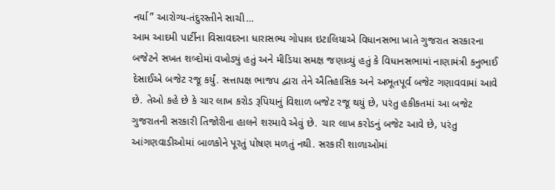નર્યા” આરોગ્ય-તંદુરસ્તીને સાચી…
આમ આદમી પાર્ટીના વિસાવદરના ધારાસભ્ય ગોપાલ ઇટાલિયાએ વિધાનસભા ખાતે ગુજરાત સરકારના બજેટને સખત શબ્દોમાં વખોડ્યું હતું અને મીડિયા સમક્ષ જણાવ્યું હતું કે વિધાનસભામાં નાણામંત્રી કનુભાઈ દેસાઈએ બજેટ રજૂ કર્યું. સત્તાપક્ષ ભાજપ દ્વારા તેને ઐતિહાસિક અને અભૂતપૂર્વ બજેટ ગણાવવામાં આવે છે. તેઓ કહે છે કે ચાર લાખ કરોડ રૂપિયાનું વિશાળ બજેટ રજૂ થયું છે, પરંતુ હકીકતમાં આ બજેટ ગુજરાતની સરકારી તિજોરીના હાલને શરમાવે એવું છે. ચાર લાખ કરોડનું બજેટ આવે છે, પરંતુ આંગણવાડીઓમાં બાળકોને પૂરતું પોષણ મળતું નથી. સરકારી શાળાઓમાં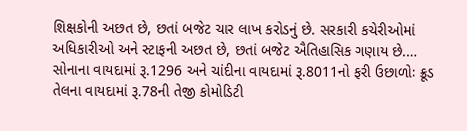શિક્ષકોની અછત છે, છતાં બજેટ ચાર લાખ કરોડનું છે. સરકારી કચેરીઓમાં અધિકારીઓ અને સ્ટાફની અછત છે, છતાં બજેટ ઐતિહાસિક ગણાય છે.…
સોનાના વાયદામાં રૂ.1296 અને ચાંદીના વાયદામાં રૂ.8011નો ફરી ઉછાળોઃ ક્રૂડ તેલના વાયદામાં રૂ.78ની તેજી કોમોડિટી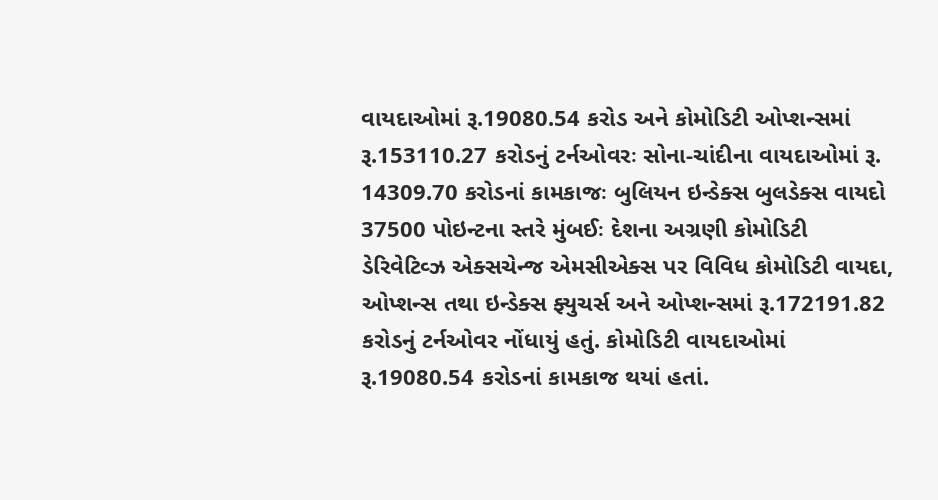વાયદાઓમાં રૂ.19080.54 કરોડ અને કોમોડિટી ઓપ્શન્સમાં રૂ.153110.27 કરોડનું ટર્નઓવરઃ સોના-ચાંદીના વાયદાઓમાં રૂ. 14309.70 કરોડનાં કામકાજઃ બુલિયન ઇન્ડેક્સ બુલડેક્સ વાયદો 37500 પોઇન્ટના સ્તરે મુંબઈઃ દેશના અગ્રણી કોમોડિટી ડેરિવેટિવ્ઝ એક્સચેન્જ એમસીએક્સ પર વિવિધ કોમોડિટી વાયદા, ઓપ્શન્સ તથા ઇન્ડેક્સ ફ્યુચર્સ અને ઓપ્શન્સમાં રૂ.172191.82 કરોડનું ટર્નઓવર નોંધાયું હતું. કોમોડિટી વાયદાઓમાં રૂ.19080.54 કરોડનાં કામકાજ થયાં હતાં.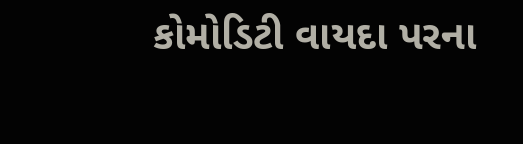કોમોડિટી વાયદા પરના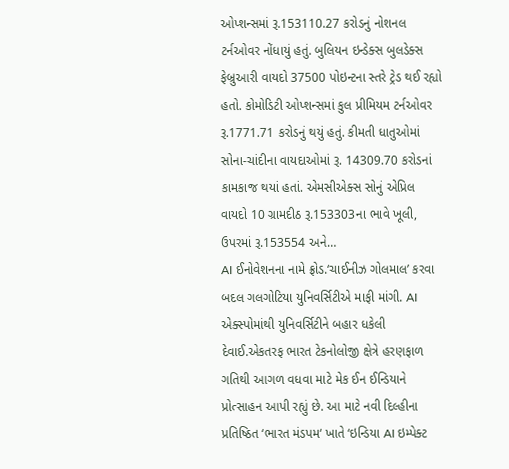ઓપ્શન્સમાં રૂ.153110.27 કરોડનું નોશનલ ટર્નઓવર નોંધાયું હતું. બુલિયન ઇન્ડેક્સ બુલડેક્સ ફેબ્રુઆરી વાયદો 37500 પોઇન્ટના સ્તરે ટ્રેડ થઈ રહ્યો હતો. કોમોડિટી ઓપ્શન્સમાં કુલ પ્રીમિયમ ટર્નઓવર રૂ.1771.71 કરોડનું થયું હતું. કીમતી ધાતુઓમાં સોના-ચાંદીના વાયદાઓમાં રૂ. 14309.70 કરોડનાં કામકાજ થયાં હતાં. એમસીએક્સ સોનું એપ્રિલ વાયદો 10 ગ્રામદીઠ રૂ.153303ના ભાવે ખૂલી, ઉપરમાં રૂ.153554 અને…
AI ઈનોવેશનના નામે ફ્રોડ.‘ચાઈનીઝ ગોલમાલ’ કરવા બદલ ગલગોટિયા યુનિવર્સિટીએ માફી માંગી. AI એક્સ્પોમાંથી યુનિવર્સિટીને બહાર ધકેલી દેવાઈ.એકતરફ ભારત ટેકનોલોજી ક્ષેત્રે હરણફાળ ગતિથી આગળ વધવા માટે મેક ઈન ઈન્ડિયાને પ્રોત્સાહન આપી રહ્યું છે. આ માટે નવી દિલ્હીના પ્રતિષ્ઠિત ‘ભારત મંડપમ‘ ખાતે ‘ઇન્ડિયા AI ઇમ્પેક્ટ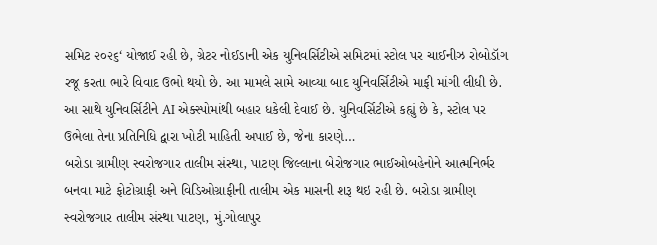સમિટ ૨૦૨૬‘ યોજાઈ રહી છે, ગ્રેટર નોઈડાની એક યુનિવર્સિટીએ સમિટમાં સ્ટોલ પર ચાઈનીઝ રોબોડૉગ રજૂ કરતા ભારે વિવાદ ઉભો થયો છે. આ મામલે સામે આવ્યા બાદ યુનિવર્સિટીએ માફી માંગી લીધી છે. આ સાથે યુનિવર્સિટીને AI એક્સ્પોમાંથી બહાર ધકેલી દેવાઈ છે. યુનિવર્સિટીએ કહ્યું છે કે, સ્ટોલ પર ઉભેલા તેના પ્રતિનિધિ દ્વારા ખોટી માહિતી અપાઈ છે, જેના કારણે…
બરોડા ગ્રામીણ સ્વરોજગાર તાલીમ સંસ્થા, પાટણ જિલ્લાના બેરોજગાર ભાઈઓબહેનોને આત્મનિર્ભર બનવા માટે ફોટોગ્રાફી અને વિડિઓગ્રાફીની તાલીમ એક માસની શરૂ થઇ રહી છે. બરોડા ગ્રામીણ સ્વરોજગાર તાલીમ સંસ્થા પાટણ, મું.ગોલાપુર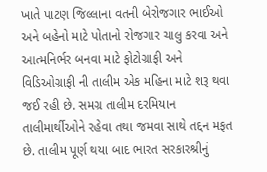ખાતે પાટણ જિલ્લાના વતની બેરોજગાર ભાઈઓ અને બહેનો માટે પોતાનો રોજગાર ચાલુ કરવા અને આત્મનિર્ભર બનવા માટે ફોટોગ્રાફી અને વિડિઓગ્રાફી ની તાલીમ એક મહિના માટે શરૂ થવા જઈ રહી છે. સમગ્ર તાલીમ દરમિયાન તાલીમાર્થીઓને રહેવા તથા જમવા સાથે તદ્દન મફત છે. તાલીમ પૂર્ણ થયા બાદ ભારત સરકારશ્રીનું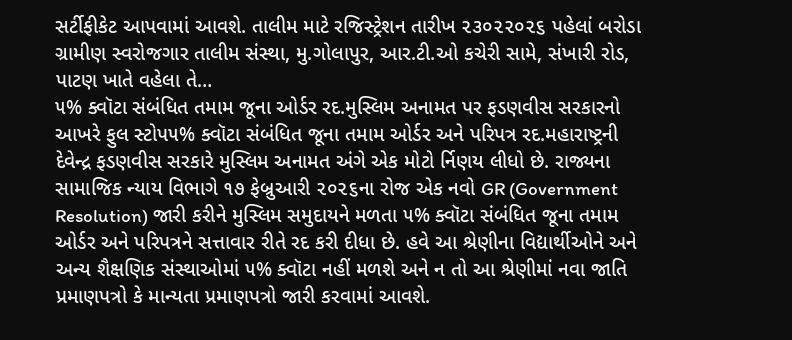સર્ટીફીકેટ આપવામાં આવશે. તાલીમ માટે રજિસ્ટ્રેશન તારીખ ૨૩૦૨૨૦૨૬ પહેલાં બરોડા ગ્રામીણ સ્વરોજગાર તાલીમ સંસ્થા, મુ.ગોલાપુર, આર.ટી.ઓ કચેરી સામે, સંખારી રોડ, પાટણ ખાતે વહેલા તે…
૫% ક્વૉટા સંબંધિત તમામ જૂના ઓર્ડર રદ.મુસ્લિમ અનામત પર ફડણવીસ સરકારનો આખરે ફુલ સ્ટોપ૫% ક્વૉટા સંબંધિત જૂના તમામ ઓર્ડર અને પરિપત્ર રદ.મહારાષ્ટ્રની દેવેન્દ્ર ફડણવીસ સરકારે મુસ્લિમ અનામત અંગે એક મોટો ર્નિણય લીધો છે. રાજ્યના સામાજિક ન્યાય વિભાગે ૧૭ ફેબ્રુઆરી ૨૦૨૬ના રોજ એક નવો GR (Government Resolution) જારી કરીને મુસ્લિમ સમુદાયને મળતા ૫% ક્વૉટા સંબંધિત જૂના તમામ ઓર્ડર અને પરિપત્રને સત્તાવાર રીતે રદ કરી દીધા છે. હવે આ શ્રેણીના વિદ્યાર્થીઓને અને અન્ય શૈક્ષણિક સંસ્થાઓમાં ૫% ક્વૉટા નહીં મળશે અને ન તો આ શ્રેણીમાં નવા જાતિ પ્રમાણપત્રો કે માન્યતા પ્રમાણપત્રો જારી કરવામાં આવશે.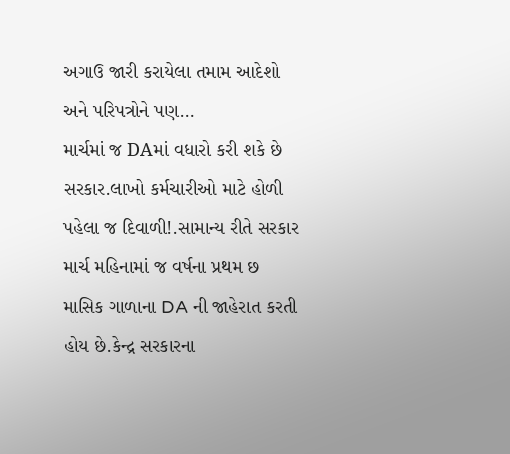અગાઉ જારી કરાયેલા તમામ આદેશો અને પરિપત્રોને પણ…
માર્ચમાં જ DAમાં વધારો કરી શકે છે સરકાર.લાખો કર્મચારીઓ માટે હોળી પહેલા જ દિવાળી!.સામાન્ય રીતે સરકાર માર્ચ મહિનામાં જ વર્ષના પ્રથમ છ માસિક ગાળાના DA ની જાહેરાત કરતી હોય છે.કેન્દ્ર સરકારના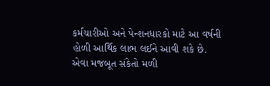કર્મચારીઓ અને પેન્શનધારકો માટે આ વર્ષની હોળી આર્થિક લાભ લઈને આવી શકે છે. એવા મજબૂત સંકેતો મળી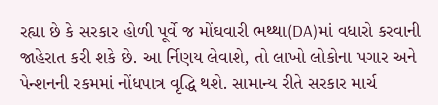રહ્યા છે કે સરકાર હોળી પૂર્વે જ મોંઘવારી ભથ્થા(DA)માં વધારો કરવાની જાહેરાત કરી શકે છે. આ ર્નિણય લેવાશે, તો લાખો લોકોના પગાર અને પેન્શનની રકમમાં નોંધપાત્ર વૃદ્ધિ થશે. સામાન્ય રીતે સરકાર માર્ચ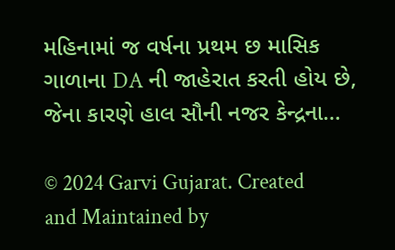મહિનામાં જ વર્ષના પ્રથમ છ માસિક ગાળાના DA ની જાહેરાત કરતી હોય છે, જેના કારણે હાલ સૌની નજર કેન્દ્રના…

© 2024 Garvi Gujarat. Created and Maintained by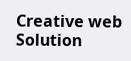Creative web Solution